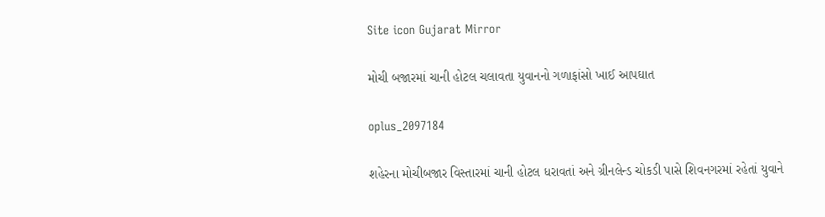Site icon Gujarat Mirror

મોચી બજારમાં ચાની હોટલ ચલાવતા યુવાનનો ગળાફાંસો ખાઈ આપઘાત

oplus_2097184

શહેરના મોચીબજાર વિસ્તારમાં ચાની હોટલ ધરાવતાં અને ગ્રીનલેન્ડ ચોકડી પાસે શિવનગરમાં રહેતાં યુવાને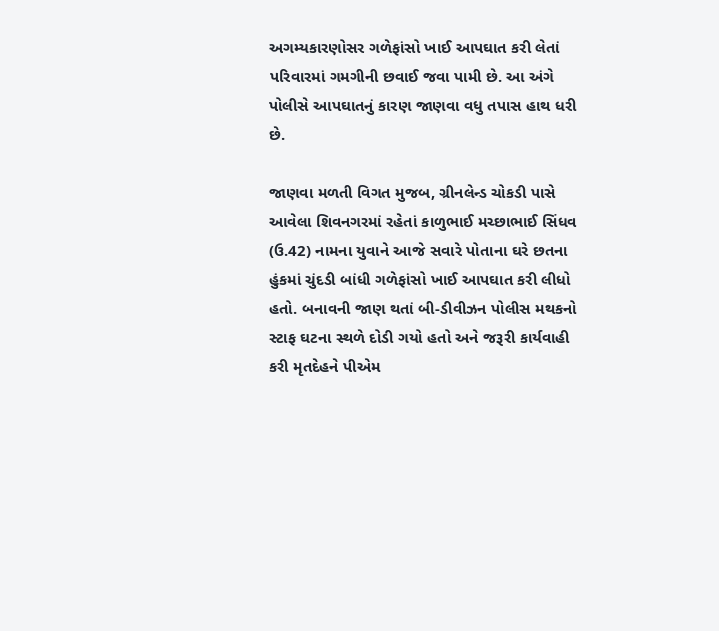અગમ્યકારણોસર ગળેફાંસો ખાઈ આપઘાત કરી લેતાં પરિવારમાં ગમગીની છવાઈ જવા પામી છે. આ અંગે પોલીસે આપઘાતનું કારણ જાણવા વધુ તપાસ હાથ ધરી છે.

જાણવા મળતી વિગત મુજબ, ગ્રીનલેન્ડ ચોકડી પાસે આવેલા શિવનગરમાં રહેતાં કાળુભાઈ મચ્છાભાઈ સિંધવ (ઉ.42) નામના યુવાને આજે સવારે પોતાના ઘરે છતના હુંકમાં ચુંદડી બાંધી ગળેફાંસો ખાઈ આપઘાત કરી લીધો હતો. બનાવની જાણ થતાં બી-ડીવીઝન પોલીસ મથકનો સ્ટાફ ઘટના સ્થળે દોડી ગયો હતો અને જરૂરી કાર્યવાહી કરી મૃતદેહને પીએમ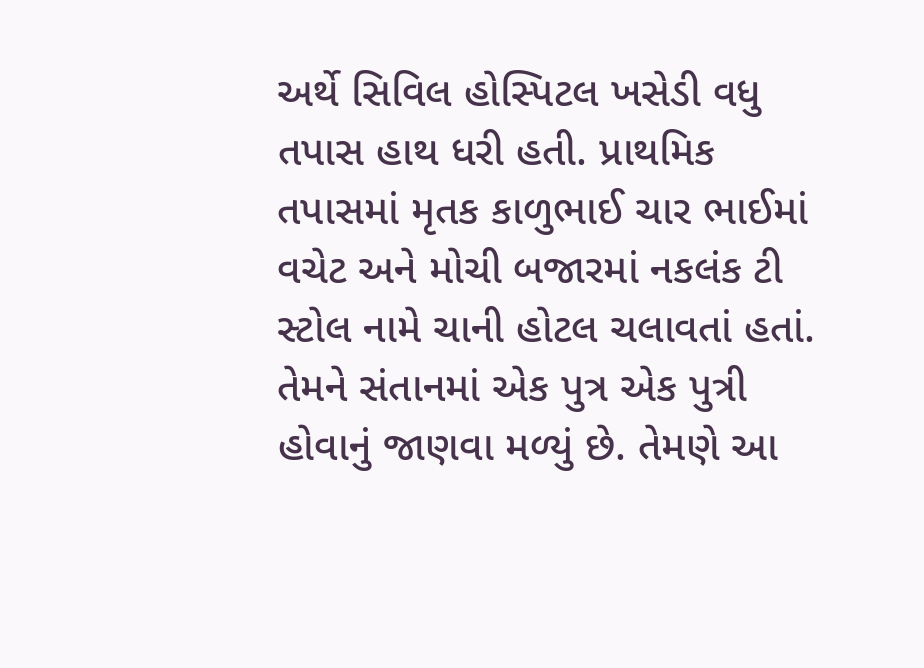અર્થે સિવિલ હોસ્પિટલ ખસેડી વધુ તપાસ હાથ ધરી હતી. પ્રાથમિક તપાસમાં મૃતક કાળુભાઈ ચાર ભાઈમાં વચેટ અને મોચી બજારમાં નકલંક ટી સ્ટોલ નામે ચાની હોટલ ચલાવતાં હતાં. તેમને સંતાનમાં એક પુત્ર એક પુત્રી હોવાનું જાણવા મળ્યું છે. તેમણે આ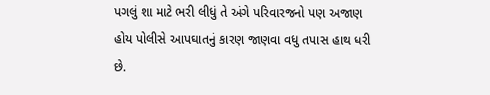પગલું શા માટે ભરી લીધું તે અંગે પરિવારજનો પણ અજાણ હોય પોલીસે આપઘાતનું કારણ જાણવા વધુ તપાસ હાથ ધરી છે.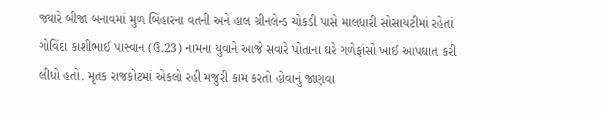જ્યારે બીજા બનાવમાં મુળ બિહારના વતની અને હાલ ગ્રીનલેન્ડ ચોકડી પાસે માલધારી સોસાયટીમાં રહેતાં ગોવિંદા કાશીભાઈ પાસ્વાન (ઉ.23) નામના યુવાને આજે સવારે પોતાના ઘરે ગળેફાંસો ખાઈ આપઘાત કરી લીધો હતો. મૃતક રાજકોટમાં એકલો રહી મજુરી કામ કરતો હોવાનું જાણવા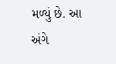મળ્યું છે. આ અંગે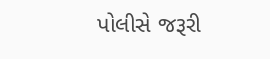પોલીસે જરૂરી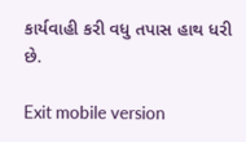કાર્યવાહી કરી વધુ તપાસ હાથ ધરી છે.

Exit mobile version